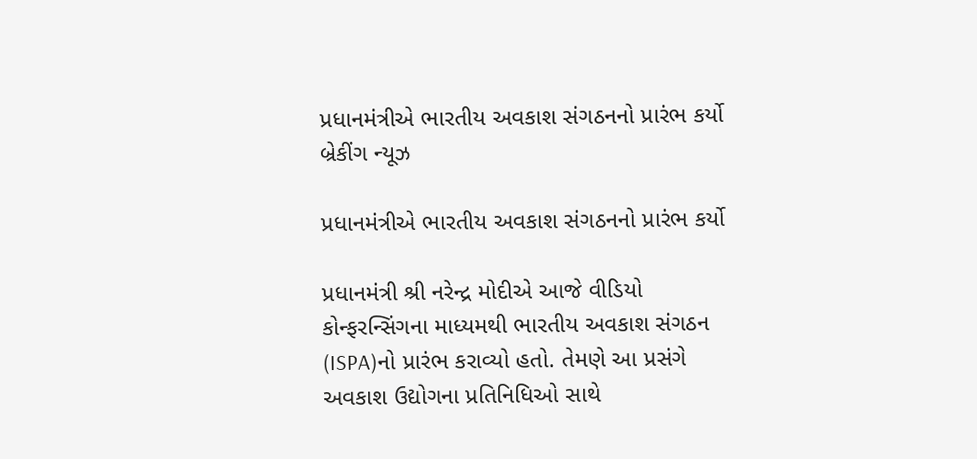પ્રધાનમંત્રીએ ભારતીય અવકાશ સંગઠનનો પ્રારંભ કર્યો
બ્રેકીંગ ન્યૂઝ

પ્રધાનમંત્રીએ ભારતીય અવકાશ સંગઠનનો પ્રારંભ કર્યો

પ્રધાનમંત્રી શ્રી નરેન્દ્ર મોદીએ આજે વીડિયો કોન્ફરન્સિંગના માધ્યમથી ભારતીય અવકાશ સંગઠન (ISPA)નો પ્રારંભ કરાવ્યો હતો. તેમણે આ પ્રસંગે અવકાશ ઉદ્યોગના પ્રતિનિધિઓ સાથે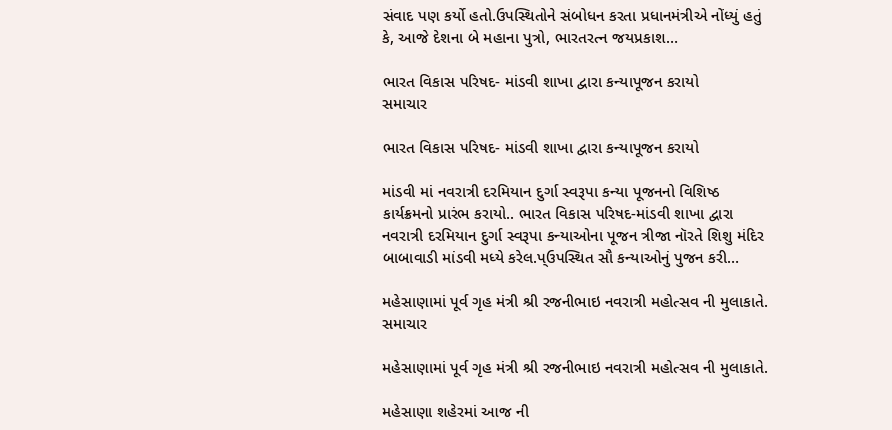સંવાદ પણ કર્યો હતો.ઉપસ્થિતોને સંબોધન કરતા પ્રધાનમંત્રીએ નોંધ્યું હતું કે, આજે દેશના બે મહાના પુત્રો, ભારતરત્ન જયપ્રકાશ…

ભારત વિકાસ પરિષદ- માંડવી શાખા દ્વારા કન્યાપૂજન કરાયો
સમાચાર

ભારત વિકાસ પરિષદ- માંડવી શાખા દ્વારા કન્યાપૂજન કરાયો

માંડવી માં નવરાત્રી દરમિયાન દુર્ગા સ્વરૂપા કન્યા પૂજનનો વિશિષ્ઠ કાર્યક્રમનો પ્રારંભ કરાયો.. ભારત વિકાસ પરિષદ-માંડવી શાખા દ્વારા નવરાત્રી દરમિયાન દુર્ગા સ્વરૂપા કન્યાઓના પૂજન ત્રીજા નૉરતે શિશુ મંદિર બાબાવાડી માંડવી મધ્યે કરેલ.પ્ઉપસ્થિત સૌ કન્યાઓનું પુજન કરી…

મહેસાણામાં પૂર્વ ગૃહ મંત્રી શ્રી રજનીભાઇ નવરાત્રી મહોત્સવ ની મુલાકાતે.
સમાચાર

મહેસાણામાં પૂર્વ ગૃહ મંત્રી શ્રી રજનીભાઇ નવરાત્રી મહોત્સવ ની મુલાકાતે.

મહેસાણા શહેરમાં આજ ની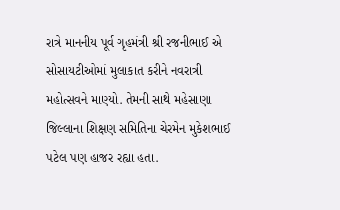રાત્રે માનનીય પૂર્વ ગૃહમંત્રી શ્રી રજનીભાઈ એ સોસાયટીઓમાં મુલાકાત કરીને નવરાત્રી મહોત્સવને માણ્યો. તેમની સાથે મહેસાણા જિલ્લાના શિક્ષણ સમિતિના ચેરમેન મુકેશભાઈ પટેલ પણ હાજર રહ્યા હતા.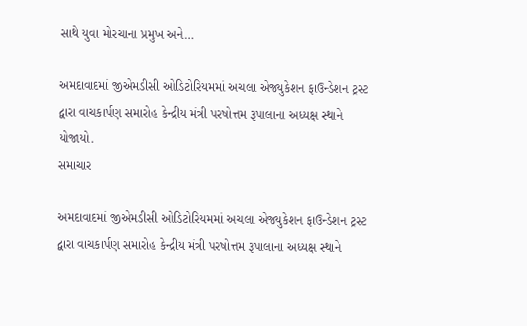સાથે યુવા મોરચાના પ્રમુખ અને…

અમદાવાદમાં જીએમડીસી ઓડિટોરિયમમાં અચલા એજ્યુકેશન ફાઉન્ડેશન ટ્રસ્ટ દ્વારા વાચકાર્પણ સમારોહ કેન્દ્રીય મંત્રી પરષોત્તમ રૂપાલાના અધ્યક્ષ સ્થાને યોજાયો.
સમાચાર

અમદાવાદમાં જીએમડીસી ઓડિટોરિયમમાં અચલા એજ્યુકેશન ફાઉન્ડેશન ટ્રસ્ટ દ્વારા વાચકાર્પણ સમારોહ કેન્દ્રીય મંત્રી પરષોત્તમ રૂપાલાના અધ્યક્ષ સ્થાને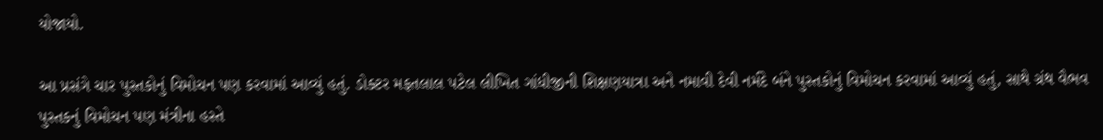યોજાયો.

આ પ્રસંગે ચાર પુસ્તકોનું વિમોચન પણ કરવામાં આવ્યું હતું. ડોક્ટર મફતલાલ પટેલ લીખિત ગાંધીજીની શિક્ષણયાત્રા અને નમાવી દેવી નર્મદે બંને પુસ્તકોનું વિમોચન કરવામાં આવ્યું હતું, સાથે ગ્રંથ વૈભવ પુસ્તકનું વિમોચન પણ મંત્રીના હસ્તે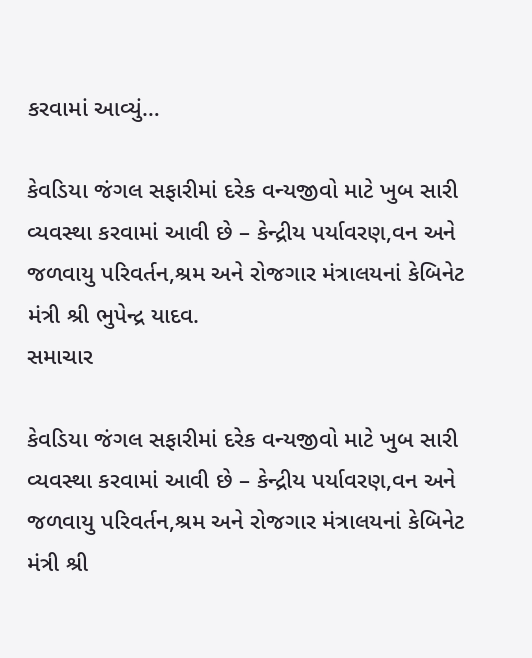કરવામાં આવ્યું…

કેવડિયા જંગલ સફારીમાં દરેક વન્યજીવો માટે ખુબ સારી વ્યવસ્થા કરવામાં આવી છે – કેન્દ્રીય પર્યાવરણ,વન અને જળવાયુ પરિવર્તન,શ્રમ અને રોજગાર મંત્રાલયનાં કેબિનેટ મંત્રી શ્રી ભુપેન્દ્ર યાદવ.
સમાચાર

કેવડિયા જંગલ સફારીમાં દરેક વન્યજીવો માટે ખુબ સારી વ્યવસ્થા કરવામાં આવી છે – કેન્દ્રીય પર્યાવરણ,વન અને જળવાયુ પરિવર્તન,શ્રમ અને રોજગાર મંત્રાલયનાં કેબિનેટ મંત્રી શ્રી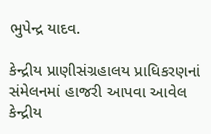ભુપેન્દ્ર યાદવ.

કેન્દ્રીય પ્રાણીસંગ્રહાલય પ્રાધિકરણનાં સંમેલનમાં હાજરી આપવા આવેલ કેન્દ્રીય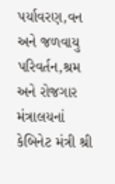પર્યાવરણ,વન અને જળવાયુ પરિવર્તન,શ્રમ અને રોજગાર મંત્રાલયનાં કેબિનેટ મંત્રી શ્રી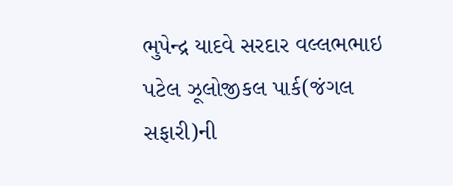ભુપેન્દ્ર યાદવે સરદાર વલ્લભભાઇ પટેલ ઝૂલોજીકલ પાર્ક(જંગલ સફારી)ની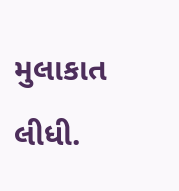મુલાકાત લીધી.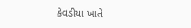કેવડીયા ખાતે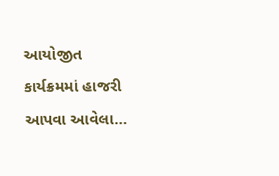આયોજીત કાર્યક્રમમાં હાજરી આપવા આવેલા…